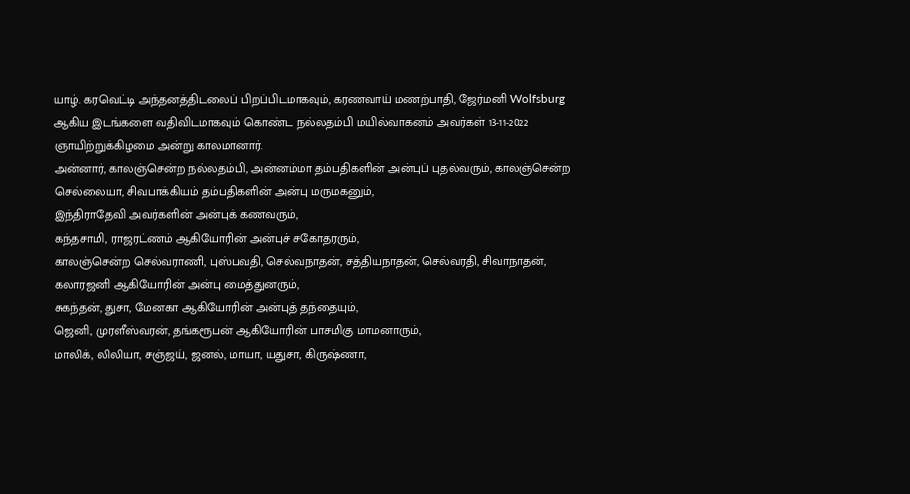யாழ். கரவெட்டி அந்தனத்திடலைப் பிறப்பிடமாகவும், கரணவாய் மணற்பாதி, ஜேர்மனி Wolfsburg ஆகிய இடங்களை வதிவிடமாகவும் கொண்ட நல்லதம்பி மயில்வாகனம் அவர்கள் 13-11-2022 ஞாயிற்றுக்கிழமை அன்று காலமானார்.
அன்னார், காலஞ்சென்ற நல்லதம்பி, அன்னம்மா தம்பதிகளின் அன்புப் புதல்வரும், காலஞ்சென்ற செல்லையா, சிவபாக்கியம் தம்பதிகளின் அன்பு மருமகனும்,
இந்திராதேவி அவர்களின் அன்புக் கணவரும்,
கந்தசாமி, ராஜரட்ணம் ஆகியோரின் அன்புச் சகோதரரும்,
காலஞ்சென்ற செல்வராணி, புஸ்பவதி, செல்வநாதன், சத்தியநாதன், செல்வரதி, சிவாநாதன், கலாரஜனி ஆகியோரின் அன்பு மைத்துனரும்,
சுகந்தன், துசா, மேனகா ஆகியோரின் அன்புத் தந்தையும்,
ஜெனி, முரளீஸ்வரன், தங்கரூபன் ஆகியோரின் பாசமிகு மாமனாரும்,
மாலிக், லிலியா, சஞ்ஜய், ஜனல், மாயா, யதுசா, கிருஷ்ணா,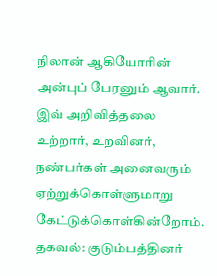நிலான் ஆகியோரின் அன்புப் பேரனும் ஆவார்.
இவ் அறிவித்தலை உற்றார், உறவினர், நண்பர்கள் அனைவரும் ஏற்றுக்கொள்ளுமாறு கேட்டுக்கொள்கின்றோம்.
தகவல்: குடும்பத்தினர்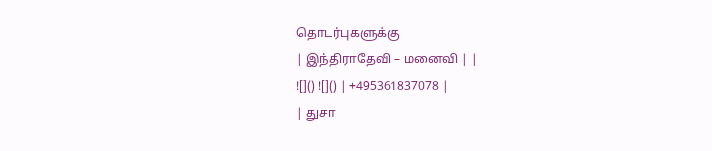தொடர்புகளுக்கு
| இந்திராதேவி – மனைவி | |
![]() ![]() | +495361837078 |
| துசா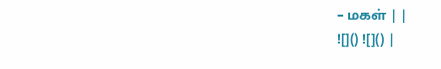– மகள் | |
![]() ![]() |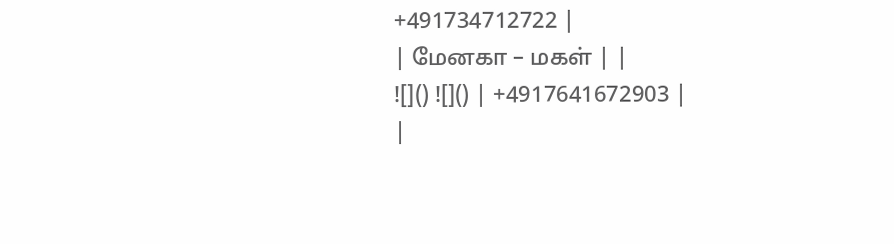+491734712722 |
| மேனகா – மகள் | |
![]() ![]() | +4917641672903 |
|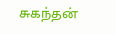சுகந்தன்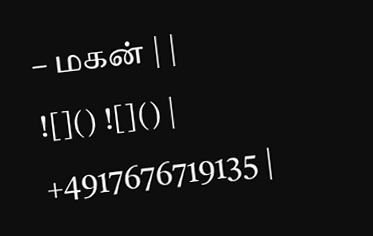– மகன் | |
![]() ![]() | +4917676719135 |